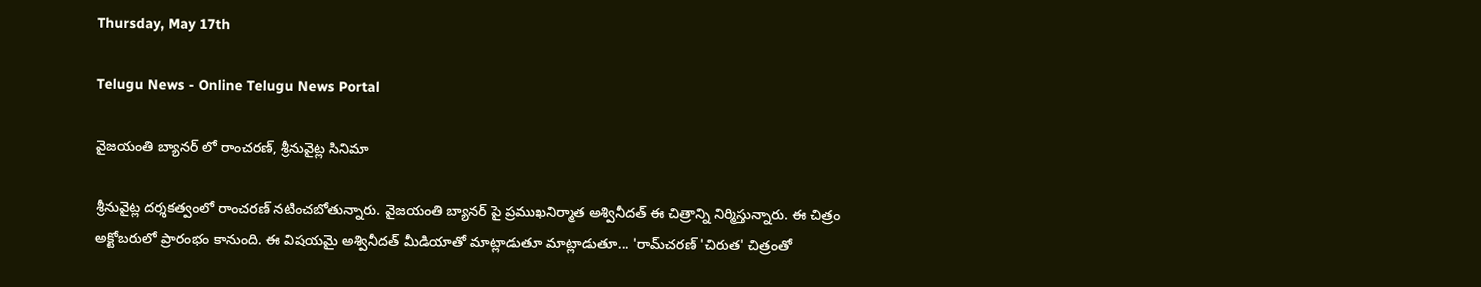Thursday, May 17th

Telugu News - Online Telugu News Portal

వైజయంతి బ్యానర్ లో రాంచరణ్, శ్రీనువైట్ల సినిమా

శ్రీనువైట్ల దర్శకత్వంలో రాంచరణ్ నటించబోతున్నారు. వైజయంతి బ్యానర్ పై ప్రముఖనిర్మాత అశ్వినీదత్ ఈ చిత్రాన్ని నిర్మిస్తున్నారు. ఈ చిత్రం అక్టోబరులో ప్రారంభం కానుంది. ఈ విషయమై అశ్వినీదత్ మీడియాతో మాట్లాడుతూ మాట్లాడుతూ... 'రామ్‌చరణ్‌ 'చిరుత' చిత్రంతో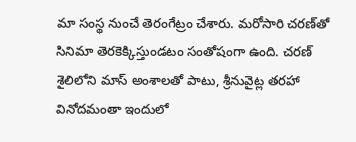మా సంస్థ నుంచే తెరంగేట్రం చేశారు. మరోసారి చరణ్‌తో సినిమా తెరకెక్కిస్తుండటం సంతోషంగా ఉంది. చరణ్‌ శైలిలోని మాస్‌ అంశాలతో పాటు, శ్రీనువైట్ల తరహా వినోదమంతా ఇందులో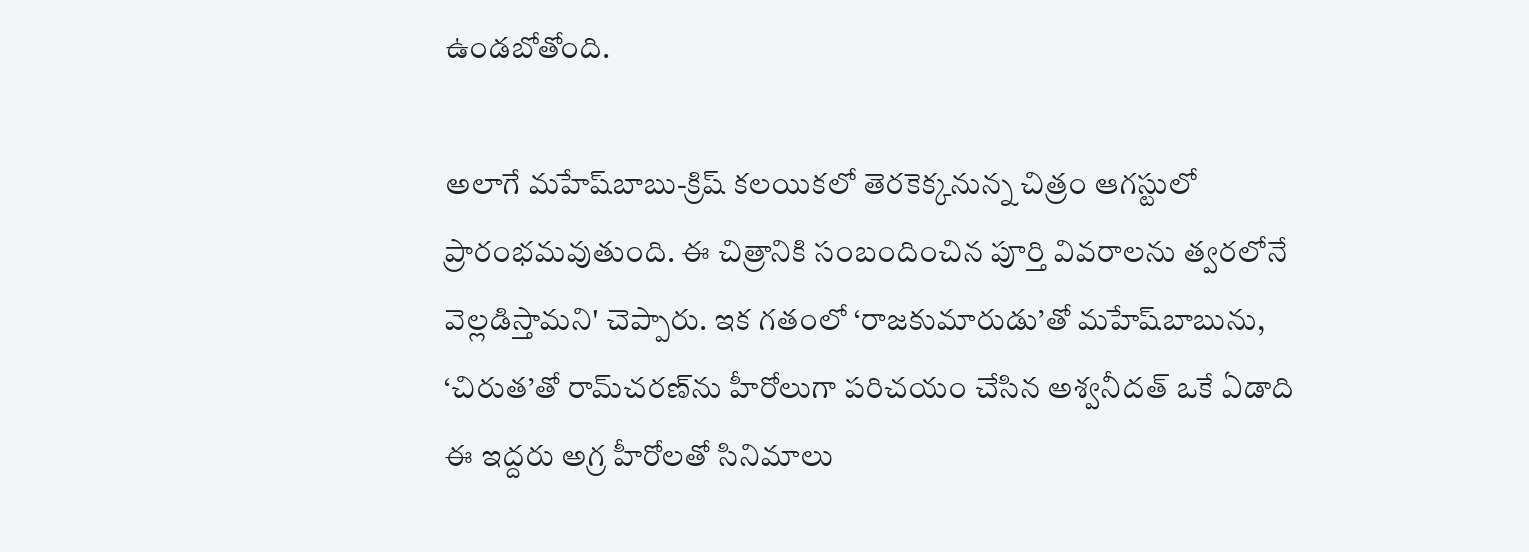ఉండబోతోంది.

అలాగే మహేష్‌బాబు-క్రిష్‌ కలయికలో తెరకెక్కనున్న చిత్రం ఆగస్టులో ప్రారంభమవుతుంది. ఈ చిత్రానికి సంబందించిన పూర్తి వివరాలను త్వరలోనే వెల్లడిస్తామని' చెప్పారు. ఇక గతంలో ‘రాజకుమారుడు’తో మహేష్‌బాబును, ‘చిరుత’తో రామ్‌చరణ్‌ను హీరోలుగా పరిచయం చేసిన అశ్వనీదత్ ఒకే ఏడాది ఈ ఇద్దరు అగ్ర హీరోలతో సినిమాలు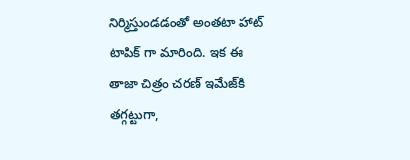నిర్మిస్తుండడంతో అంతటా హాట్ టాపిక్ గా మారింది. ఇక ఈ తాజా చిత్రం చరణ్ ఇమేజ్‌కి తగ్గట్టుగా,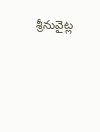శ్రీనువైట్ల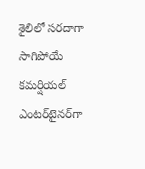శైలిలో సరదాగా సాగిపోయే కమర్షియల్ ఎంటర్‌టైనర్‌గా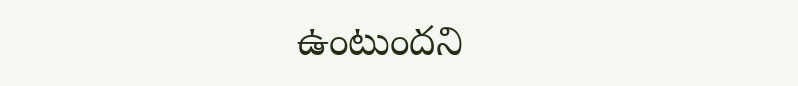ఉంటుందని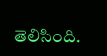తెలిసింది.